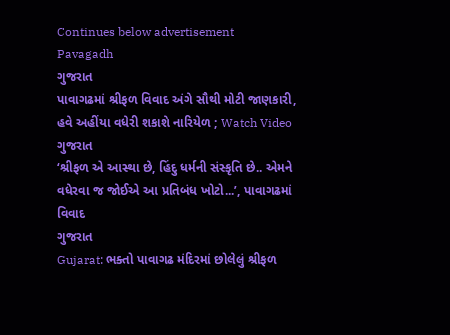Continues below advertisement
Pavagadh
ગુજરાત
પાવાગઢમાં શ્રીફળ વિવાદ અંગે સૌથી મોટી જાણકારી, હવે અહીંયા વધેરી શકાશે નારિયેળ ; Watch Video
ગુજરાત
‘શ્રીફળ એ આસ્થા છે, હિંદુ ધર્મની સંસ્કૃતિ છે.. એમને વધેરવા જ જોઈએ આ પ્રતિબંધ ખોટો...’, પાવાગઢમાં વિવાદ
ગુજરાત
Gujarat: ભક્તો પાવાગઢ મંદિરમાં છોલેલું શ્રીફળ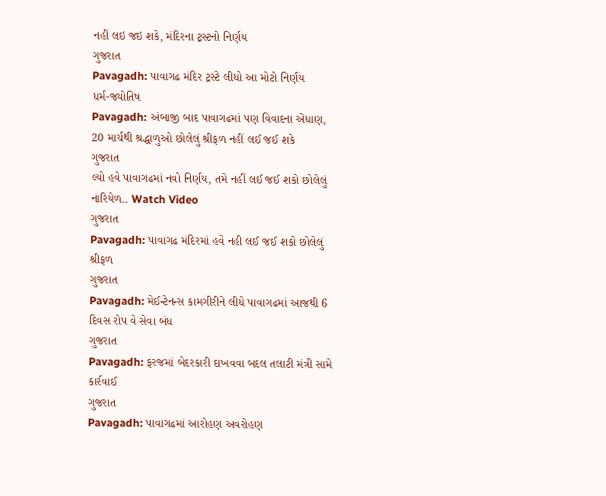નહીં લઇ જઇ શકે, મંદિરના ટ્રસ્ટનો નિર્ણય
ગુજરાત
Pavagadh: પાવાગઢ મંદિર ટ્રસ્ટે લીધો આ મોટો નિર્ણય
ધર્મ-જ્યોતિષ
Pavagadh: અંબાજી બાદ પાવાગઢમાં પણ વિવાદના એંધાણ, 20 માર્ચથી શ્રદ્ધાળુઓ છોલેલું શ્રીફળ નહીં લઈ જઈ શકે
ગુજરાત
લ્યો હવે પાવાગઢમાં નવો નિર્ણય, તમે નહીં લઈ જઈ શકો છોલેલું નારિયેળ.. Watch Video
ગુજરાત
Pavagadh: પાવાગઢ મંદિરમાં હવે નહી લઈ જઈ શકો છોલેલું શ્રીફળ
ગુજરાત
Pavagadh: મેઈન્ટેનન્સ કામગીરીને લીધે પાવાગઢમાં આજથી 6 દિવસ રોપ વે સેવા બંધ
ગુજરાત
Pavagadh: ફરજમાં બેદરકારી દાખવવા બદલ તલાટી મંત્રી સામે કાર્રવાઈ
ગુજરાત
Pavagadh: પાવાગઢમાં આરોહણ અવરોહણ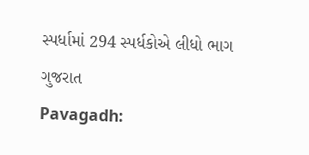સ્પર્ધામાં 294 સ્પર્ધકોએ લીધો ભાગ
ગુજરાત
Pavagadh: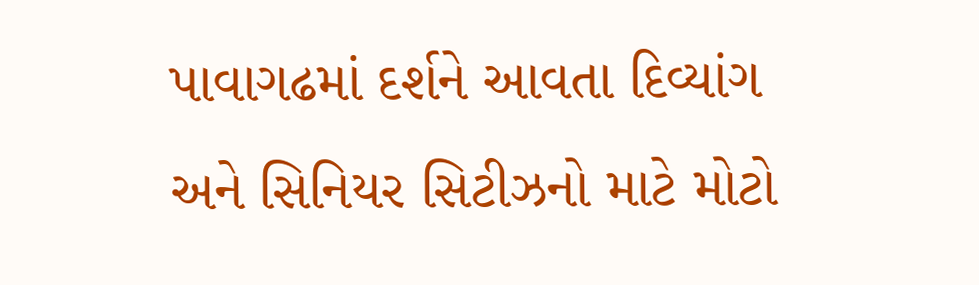પાવાગઢમાં દર્શને આવતા દિવ્યાંગ અને સિનિયર સિટીઝનો માટે મોટો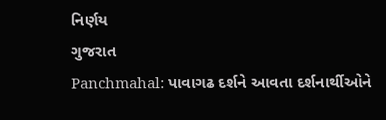નિર્ણય
ગુજરાત
Panchmahal: પાવાગઢ દર્શને આવતા દર્શનાર્થીઓને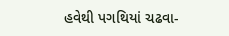હવેથી પગથિયાં ચઢવા-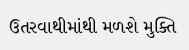ઉતરવાથીમાંથી મળશે મુક્તિ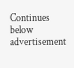Continues below advertisement